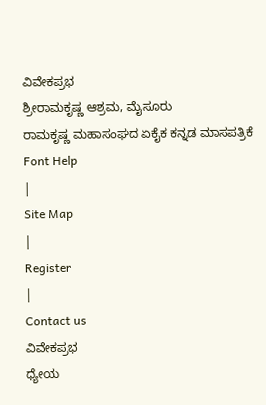ವಿವೇಕಪ್ರಭ
ಶ್ರೀರಾಮಕೃಷ್ಣ ಆಶ್ರಮ, ಮೈಸೂರು
ರಾಮಕೃಷ್ಣ ಮಹಾಸಂಘದ ಏಕೈಕ ಕನ್ನಡ ಮಾಸಪತ್ರಿಕೆ
Font Help
|
Site Map
|
Register
|
Contact us
ವಿವೇಕಪ್ರಭ
ಧ್ಯೇಯ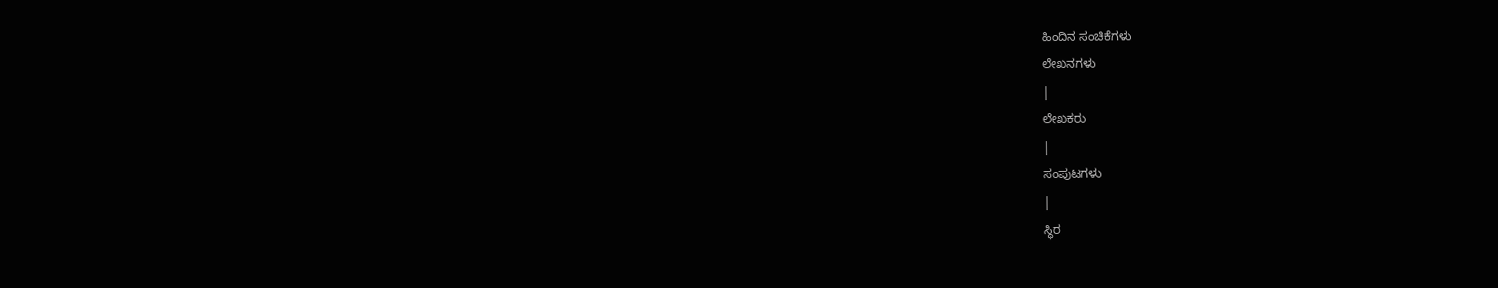ಹಿಂದಿನ ಸಂಚಿಕೆಗಳು
ಲೇಖನಗಳು
|
ಲೇಖಕರು
|
ಸಂಪುಟಗಳು
|
ಸ್ಥಿರ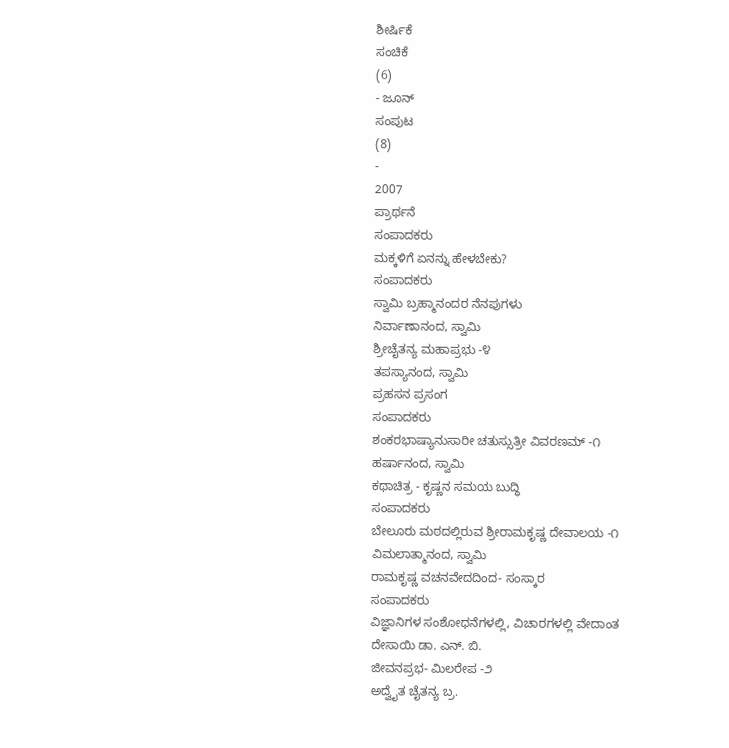ಶೀರ್ಷಿಕೆ
ಸಂಚಿಕೆ
(6)
- ಜೂನ್
ಸಂಪುಟ
(8)
-
2007
ಪ್ರಾರ್ಥನೆ
ಸಂಪಾದಕರು
ಮಕ್ಕಳಿಗೆ ಏನನ್ನು ಹೇಳಬೇಕು?
ಸಂಪಾದಕರು
ಸ್ವಾಮಿ ಬ್ರಹ್ಮಾನಂದರ ನೆನಪುಗಳು
ನಿರ್ವಾಣಾನಂದ, ಸ್ವಾಮಿ
ಶ್ರೀಚೈತನ್ಯ ಮಹಾಪ್ರಭು -೪
ತಪಸ್ಯಾನಂದ, ಸ್ವಾಮಿ
ಪ್ರಹಸನ ಪ್ರಸಂಗ
ಸಂಪಾದಕರು
ಶಂಕರಭಾಷ್ಯಾನುಸಾರೀ ಚತುಸ್ಸುತ್ರೀ ವಿವರಣಮ್ -೧
ಹರ್ಷಾನಂದ, ಸ್ವಾಮಿ
ಕಥಾಚಿತ್ರ - ಕೃಷ್ಣನ ಸಮಯ ಬುದ್ಧಿ
ಸಂಪಾದಕರು
ಬೇಲೂರು ಮಠದಲ್ಲಿರುವ ಶ್ರೀರಾಮಕೃಷ್ಣ ದೇವಾಲಯ -೧
ವಿಮಲಾತ್ಮಾನಂದ, ಸ್ವಾಮಿ
ರಾಮಕೃಷ್ಣ ವಚನವೇದದಿಂದ- ಸಂಸ್ಕಾರ
ಸಂಪಾದಕರು
ವಿಜ್ಞಾನಿಗಳ ಸಂಶೋಧನೆಗಳಲ್ಲಿ, ವಿಚಾರಗಳಲ್ಲಿ ವೇದಾಂತ
ದೇಸಾಯಿ ಡಾ. ಎನ್. ಬಿ.
ಜೀವನಪ್ರಭ- ಮಿಲರೇಪ -೨
ಅದ್ವೈತ ಚೈತನ್ಯ ಬ್ರ.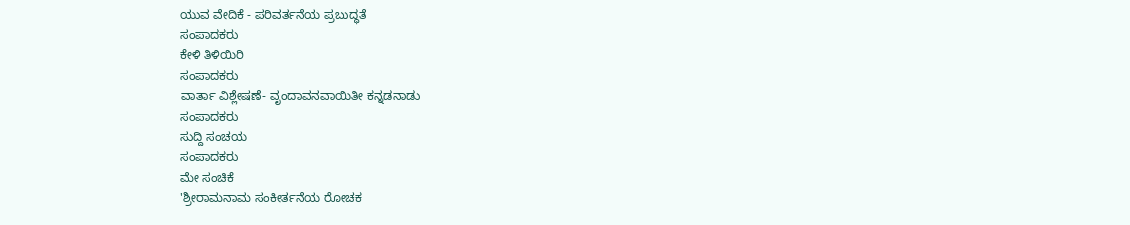ಯುವ ವೇದಿಕೆ - ಪರಿವರ್ತನೆಯ ಪ್ರಬುದ್ಧತೆ
ಸಂಪಾದಕರು
ಕೇಳಿ ತಿಳಿಯಿರಿ
ಸಂಪಾದಕರು
ವಾರ್ತಾ ವಿಶ್ಲೇಷಣೆ- ವೃಂದಾವನವಾಯಿತೀ ಕನ್ನಡನಾಡು
ಸಂಪಾದಕರು
ಸುದ್ದಿ ಸಂಚಯ
ಸಂಪಾದಕರು
ಮೇ ಸಂಚಿಕೆ
'ಶ್ರೀರಾಮನಾಮ ಸಂಕೀರ್ತನೆಯ ರೋಚಕ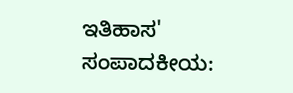ಇತಿಹಾಸ'
ಸಂಪಾದಕೀಯ: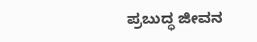ಪ್ರಬುದ್ಧ ಜೀವನ